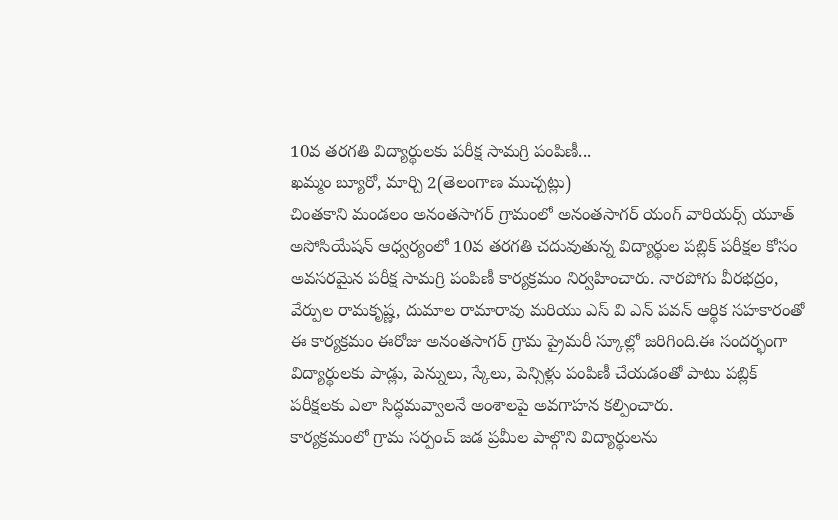10వ తరగతి విద్యార్థులకు పరీక్ష సామగ్రి పంపిణీ...
ఖమ్మం బ్యూరో, మార్చి 2(తెలంగాణ ముచ్చట్లు)
చింతకాని మండలం అనంతసాగర్ గ్రామంలో అనంతసాగర్ యంగ్ వారియర్స్ యూత్ అసోసియేషన్ ఆధ్వర్యంలో 10వ తరగతి చదువుతున్న విద్యార్థుల పబ్లిక్ పరీక్షల కోసం అవసరమైన పరీక్ష సామగ్రి పంపిణీ కార్యక్రమం నిర్వహించారు. నారపోగు వీరభద్రం, వేర్పుల రామకృష్ణ, దుమాల రామారావు మరియు ఎస్ వి ఎన్ పవన్ ఆర్థిక సహకారంతో ఈ కార్యక్రమం ఈరోజు అనంతసాగర్ గ్రామ ప్రైమరీ స్కూల్లో జరిగింది.ఈ సందర్భంగా విద్యార్థులకు పాడ్లు, పెన్నులు, స్కేలు, పెన్సిళ్లు పంపిణీ చేయడంతో పాటు పబ్లిక్ పరీక్షలకు ఎలా సిద్ధమవ్వాలనే అంశాలపై అవగాహన కల్పించారు.
కార్యక్రమంలో గ్రామ సర్పంచ్ జడ ప్రమీల పాల్గొని విద్యార్థులను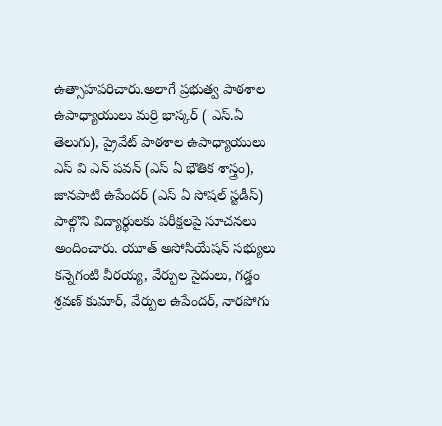ఉత్సాహపరిచారు.అలాగే ప్రభుత్వ పాఠశాల ఉపాధ్యాయులు మర్రి భాస్కర్ ( ఎస్.ఏ తెలుగు), ప్రైవేట్ పాఠశాల ఉపాధ్యాయులు ఎస్ వి ఎన్ పవన్ (ఎస్ ఏ భౌతిక శాస్త్రం), జానపాటి ఉపేందర్ (ఎస్ ఏ సోషల్ స్టడీస్) పాల్గొని విద్యార్థులకు పరీక్షలపై సూచనలు అందించారు. యూత్ అసోసియేషన్ సభ్యులు కన్నెగంటి వీరయ్య, వేర్పుల సైదులు, గడ్డం శ్రవణ్ కుమార్, వేర్పుల ఉపేందర్, నారపోగు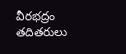వీరభద్రం తదితరులు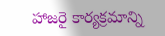హాజరై కార్యక్రమాన్ని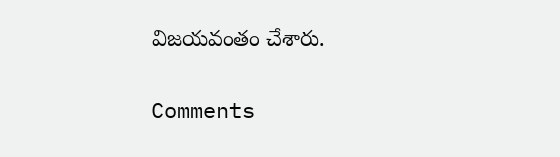విజయవంతం చేశారు.


Comments